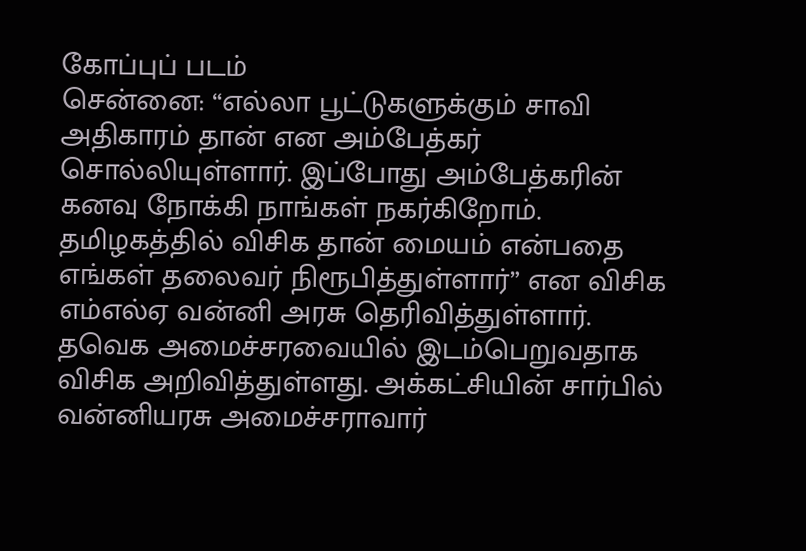கோப்புப் படம்
சென்னை: “எல்லா பூட்டுகளுக்கும் சாவி அதிகாரம் தான் என அம்பேத்கர் சொல்லியுள்ளார். இப்போது அம்பேத்கரின் கனவு நோக்கி நாங்கள் நகர்கிறோம். தமிழகத்தில் விசிக தான் மையம் என்பதை எங்கள் தலைவர் நிரூபித்துள்ளார்” என விசிக எம்எல்ஏ வன்னி அரசு தெரிவித்துள்ளார்.
தவெக அமைச்சரவையில் இடம்பெறுவதாக விசிக அறிவித்துள்ளது. அக்கட்சியின் சார்பில் வன்னியரசு அமைச்சராவார்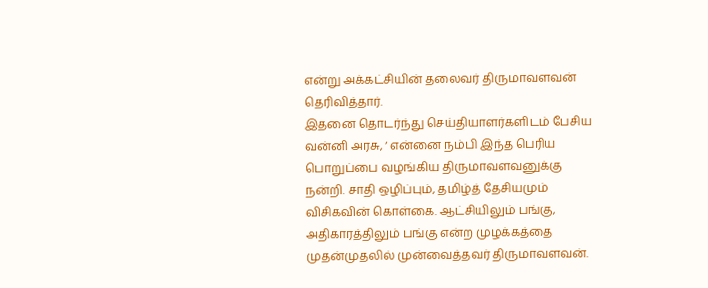என்று அக்கட்சியின் தலைவர் திருமாவளவன் தெரிவித்தார்.
இதனை தொடர்ந்து செய்தியாளர்களிடம் பேசிய வன்னி அரசு, ‘ என்னை நம்பி இந்த பெரிய பொறுப்பை வழங்கிய திருமாவளவனுக்கு நன்றி. சாதி ஒழிப்பும், தமிழ்த் தேசியமும் விசிகவின் கொள்கை. ஆட்சியிலும் பங்கு, அதிகாரத்திலும் பங்கு என்ற முழக்கத்தை முதன்முதலில் முன்வைத்தவர் திருமாவளவன்.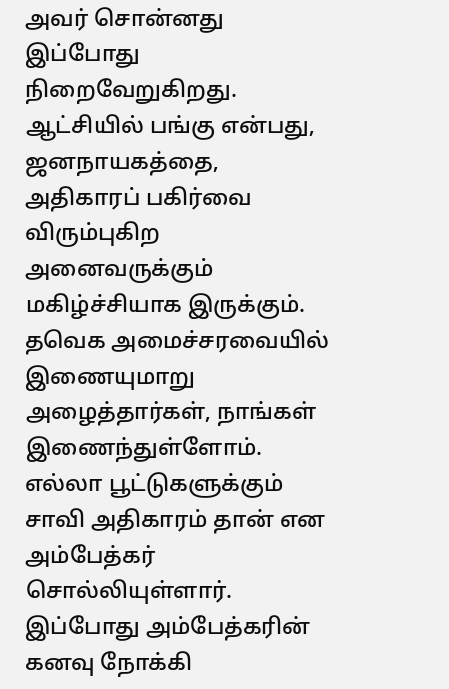அவர் சொன்னது இப்போது நிறைவேறுகிறது. ஆட்சியில் பங்கு என்பது, ஜனநாயகத்தை, அதிகாரப் பகிர்வை விரும்புகிற அனைவருக்கும் மகிழ்ச்சியாக இருக்கும்.
தவெக அமைச்சரவையில் இணையுமாறு அழைத்தார்கள், நாங்கள் இணைந்துள்ளோம். எல்லா பூட்டுகளுக்கும் சாவி அதிகாரம் தான் என அம்பேத்கர் சொல்லியுள்ளார். இப்போது அம்பேத்கரின் கனவு நோக்கி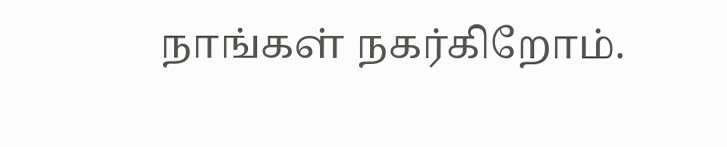நாங்கள் நகர்கிறோம்.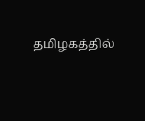தமிழகத்தில்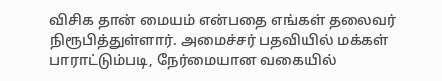விசிக தான் மையம் என்பதை எங்கள் தலைவர் நிரூபித்துள்ளார். அமைச்சர் பதவியில் மக்கள் பாராட்டும்படி, நேர்மையான வகையில்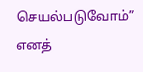செயல்படுவோம்” எனத்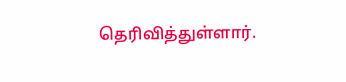தெரிவித்துள்ளார்.